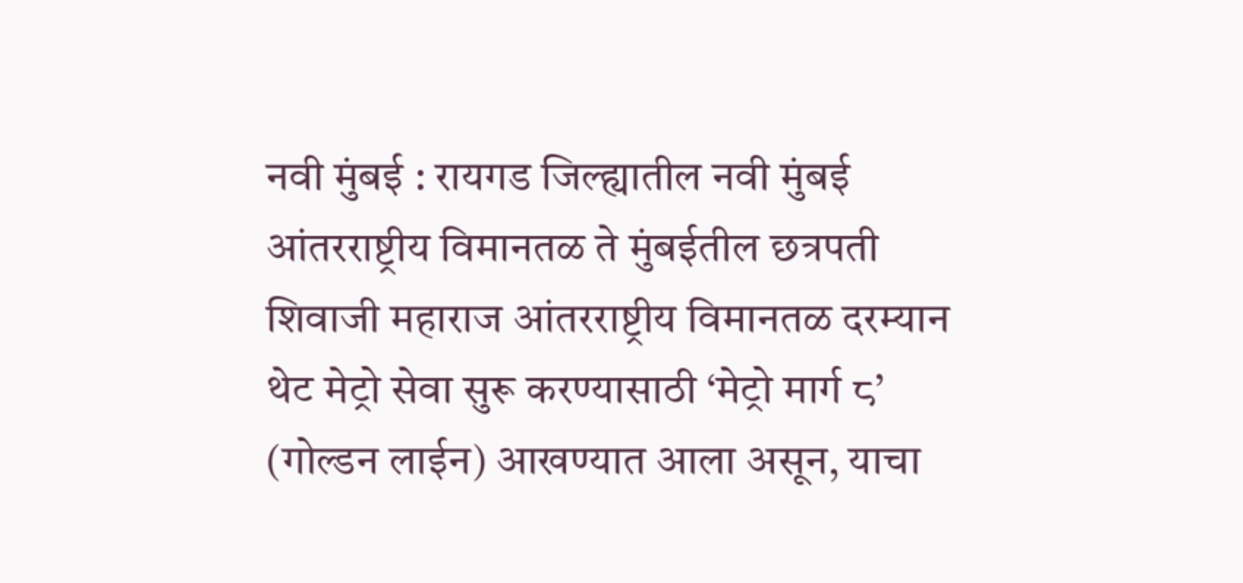नवी मुंबई : रायगड जिल्ह्यातील नवी मुंबई आंतरराष्ट्रीय विमानतळ ते मुंबईतील छत्रपती शिवाजी महाराज आंतरराष्ट्रीय विमानतळ दरम्यान थेट मेट्रो सेवा सुरू करण्यासाठी ‘मेट्रो मार्ग ८’ (गोल्डन लाईन) आखण्यात आला असून, याचा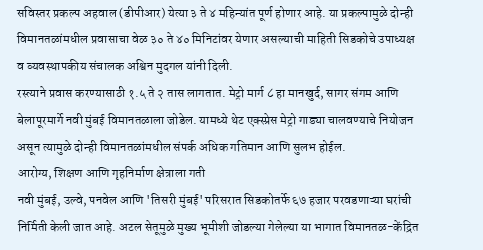सविस्तर प्रकल्प अहवाल (डीपीआर) येत्या ३ ते ४ महिन्यांत पूर्ण होणार आहे. या प्रकल्पामुळे दोन्ही विमानतळांमधील प्रवासाचा वेळ ३० ते ४० मिनिटांवर येणार असल्याची माहिती सिडकोचे उपाध्यक्ष व व्यवस्थापकीय संचालक अश्विन मुदगल यांनी दिली.
रस्त्याने प्रवास करण्यासाठी १.५ ते २ तास लागतात. मेट्रो मार्ग ८ हा मानखुर्द, सागर संगम आणि बेलापूरमार्गे नवी मुंबई विमानतळाला जोडेल. यामध्ये थेट एक्स्प्रेस मेट्रो गाड्या चालवण्याचे नियोजन असून त्यामुळे दोन्ही विमानतळांमधील संपर्क अधिक गतिमान आणि सुलभ होईल.
आरोग्य, शिक्षण आणि गृहनिर्माण क्षेत्राला गती
नवी मुंबई, उल्वे, पनवेल आणि 'तिसरी मुंबई' परिसरात सिडकोतर्फे ६७ हजार परवडणाऱ्या घरांची निर्मिती केली जात आहे. अटल सेतूमुळे मुख्य भूमीशी जोडल्या गेलेल्या या भागात विमानतळ-केंद्रित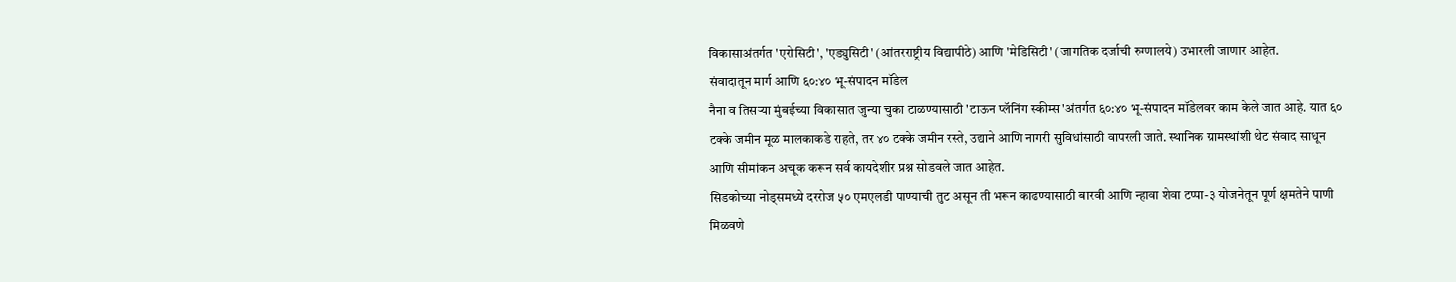विकासाअंतर्गत 'एरोसिटी', 'एड्युसिटी' (आंतरराष्ट्रीय विद्यापीठे) आणि 'मेडिसिटी' (जागतिक दर्जाची रुग्णालये) उभारली जाणार आहेत.
संवादातून मार्ग आणि ६०:४० भू-संपादन मॉडेल
नैना व तिसऱ्या मुंबईच्या विकासात जुन्या चुका टाळण्यासाठी 'टाऊन प्लॅनिंग स्कीम्स'अंतर्गत ६०:४० भू-संपादन मॉडेलवर काम केले जात आहे. यात ६० टक्के जमीन मूळ मालकाकडे राहते, तर ४० टक्के जमीन रस्ते, उद्याने आणि नागरी सुविधांसाठी वापरली जाते. स्थानिक ग्रामस्थांशी थेट संवाद साधून आणि सीमांकन अचूक करून सर्व कायदेशीर प्रश्न सोडवले जात आहेत.
सिडकोच्या नोड्समध्ये दररोज ५० एमएलडी पाण्याची तुट असून ती भरून काढण्यासाठी बारवी आणि न्हावा शेवा टप्पा-३ योजनेतून पूर्ण क्षमतेने पाणी मिळवणे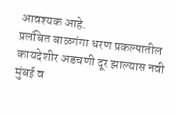आवश्यक आहे.
प्रलंबित बाळगंगा धरण प्रकल्पातील कायदेशीर अडचणी दूर झाल्यास नवी मुंबई व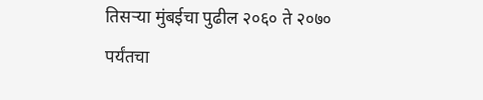तिसऱ्या मुंबईचा पुढील २०६० ते २०७० पर्यंतचा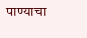पाण्याचा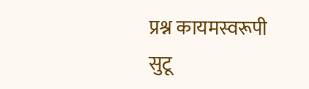प्रश्न कायमस्वरूपी सुटू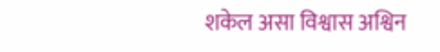शकेल असा विश्वास अश्विन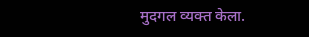मुदगल व्यक्त केला.